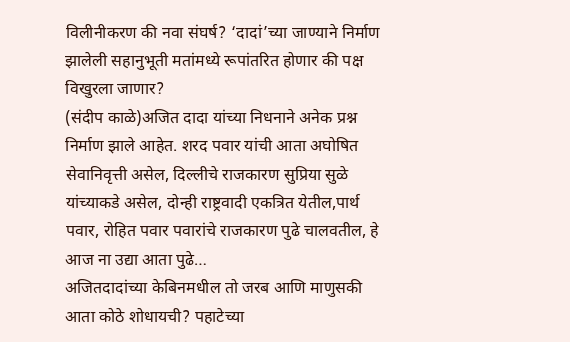विलीनीकरण की नवा संघर्ष? ‘दादां’च्या जाण्याने निर्माण झालेली सहानुभूती मतांमध्ये रूपांतरित होणार की पक्ष विखुरला जाणार?
(संदीप काळे)अजित दादा यांच्या निधनाने अनेक प्रश्न निर्माण झाले आहेत. शरद पवार यांची आता अघोषित सेवानिवृत्ती असेल, दिल्लीचे राजकारण सुप्रिया सुळे यांच्याकडे असेल, दोन्ही राष्ट्रवादी एकत्रित येतील,पार्थ पवार, रोहित पवार पवारांचे राजकारण पुढे चालवतील, हे आज ना उद्या आता पुढे…
अजितदादांच्या केबिनमधील तो जरब आणि माणुसकी आता कोठे शोधायची? पहाटेच्या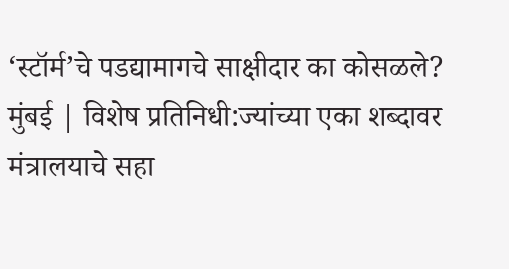‘स्टॉर्म’चे पडद्यामागचे साक्षीदार का कोसळले?
मुंबई | विशेष प्रतिनिधी:ज्यांच्या एका शब्दावर मंत्रालयाचे सहा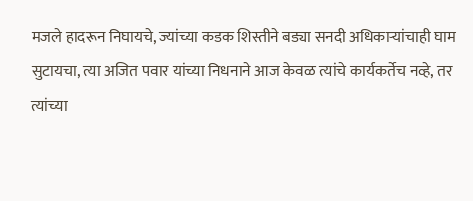मजले हादरून निघायचे, ज्यांच्या कडक शिस्तीने बड्या सनदी अधिकाऱ्यांचाही घाम सुटायचा, त्या अजित पवार यांच्या निधनाने आज केवळ त्यांचे कार्यकर्तेच नव्हे, तर त्यांच्या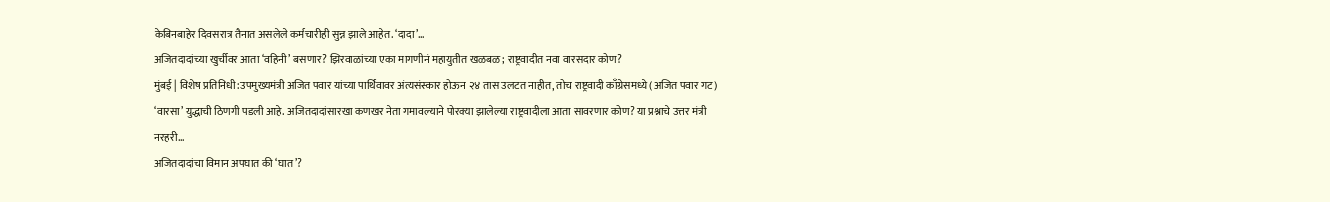केबिनबाहेर दिवसरात्र तैनात असलेले कर्मचारीही सुन्न झाले आहेत. ‘दादा’…
अजितदादांच्या खुर्चीवर आता ‘वहिनी’ बसणार? झिरवाळांच्या एका मागणीनं महायुतीत खळबळ; राष्ट्रवादीत नवा वारसदार कोण?
मुंबई | विशेष प्रतिनिधी:उपमुख्यमंत्री अजित पवार यांच्या पार्थिवावर अंत्यसंस्कार होऊन २४ तास उलटत नाहीत, तोच राष्ट्रवादी काँग्रेसमध्ये (अजित पवार गट) ‘वारसा’ युद्धाची ठिणगी पडली आहे. अजितदादांसारखा कणखर नेता गमावल्याने पोरक्या झालेल्या राष्ट्रवादीला आता सावरणार कोण? या प्रश्नाचे उत्तर मंत्री नरहरी…
अजितदादांचा विमान अपघात की ‘घात’?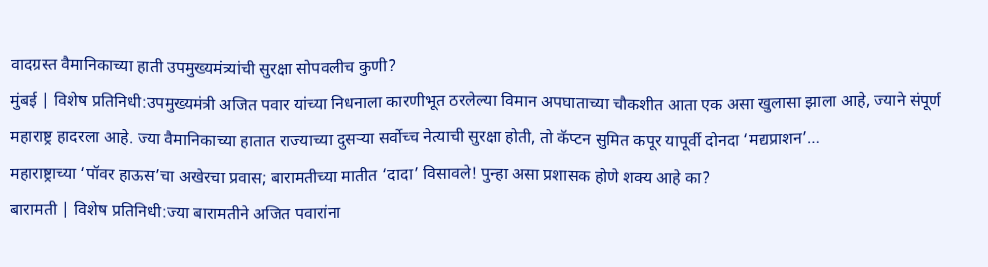वादग्रस्त वैमानिकाच्या हाती उपमुख्यमंत्र्यांची सुरक्षा सोपवलीच कुणी?
मुंबई | विशेष प्रतिनिधी:उपमुख्यमंत्री अजित पवार यांच्या निधनाला कारणीभूत ठरलेल्या विमान अपघाताच्या चौकशीत आता एक असा खुलासा झाला आहे, ज्याने संपूर्ण महाराष्ट्र हादरला आहे. ज्या वैमानिकाच्या हातात राज्याच्या दुसऱ्या सर्वोच्च नेत्याची सुरक्षा होती, तो कॅप्टन सुमित कपूर यापूर्वी दोनदा ‘मद्यप्राशन’…
महाराष्ट्राच्या ‘पॉवर हाऊस’चा अखेरचा प्रवास; बारामतीच्या मातीत ‘दादा’ विसावले! पुन्हा असा प्रशासक होणे शक्य आहे का?
बारामती | विशेष प्रतिनिधी:ज्या बारामतीने अजित पवारांना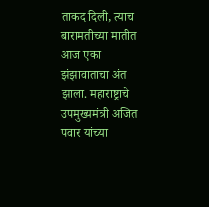ताकद दिली, त्याच बारामतीच्या मातीत आज एका झंझावाताचा अंत झाला. महाराष्ट्राचे उपमुख्यमंत्री अजित पवार यांच्या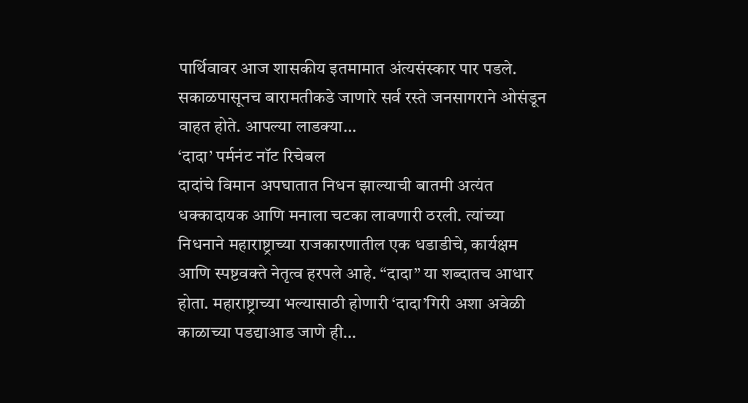पार्थिवावर आज शासकीय इतमामात अंत्यसंस्कार पार पडले. सकाळपासूनच बारामतीकडे जाणारे सर्व रस्ते जनसागराने ओसंडून वाहत होते. आपल्या लाडक्या…
‘दादा’ पर्मनंट नॉट रिचेबल
दादांचे विमान अपघातात निधन झाल्याची बातमी अत्यंत धक्कादायक आणि मनाला चटका लावणारी ठरली. त्यांच्या निधनाने महाराष्ट्राच्या राजकारणातील एक धडाडीचे, कार्यक्षम आणि स्पष्टवक्ते नेतृत्व हरपले आहे. “दादा” या शब्दातच आधार होता. महाराष्ट्राच्या भल्यासाठी होणारी ‘दादा’गिरी अशा अवेळी काळाच्या पडद्याआड जाणे ही…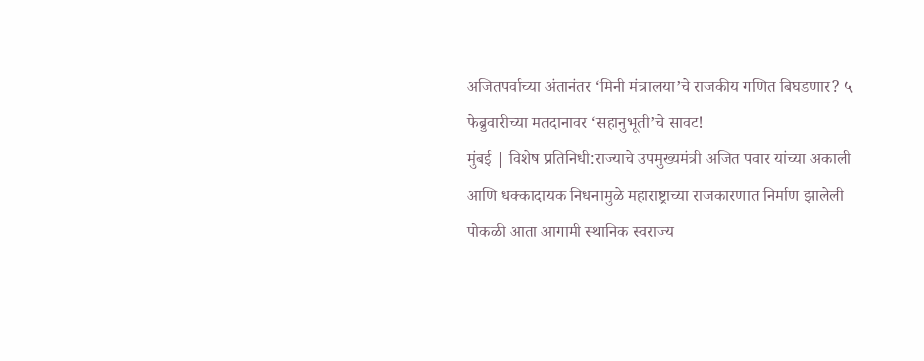अजितपर्वाच्या अंतानंतर ‘मिनी मंत्रालया’चे राजकीय गणित बिघडणार? ५ फेब्रुवारीच्या मतदानावर ‘सहानुभूती’चे सावट!
मुंबई | विशेष प्रतिनिधी:राज्याचे उपमुख्यमंत्री अजित पवार यांच्या अकाली आणि धक्कादायक निधनामुळे महाराष्ट्राच्या राजकारणात निर्माण झालेली पोकळी आता आगामी स्थानिक स्वराज्य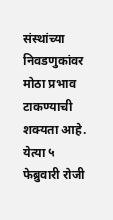संस्थांच्या निवडणुकांवर मोठा प्रभाव टाकण्याची शक्यता आहे. येत्या ५ फेब्रुवारी रोजी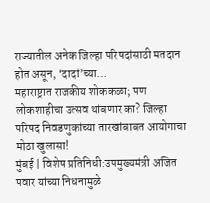राज्यातील अनेक जिल्हा परिषदांसाठी मतदान होत असून, ‘दादां’च्या…
महाराष्ट्रात राजकीय शोककळा; पण लोकशाहीचा उत्सव थांबणार का? जिल्हा परिषद निवडणुकांच्या तारखांबाबत आयोगाचा मोठा खुलासा!
मुंबई | विशेष प्रतिनिधी:उपमुख्यमंत्री अजित पवार यांच्या निधनामुळे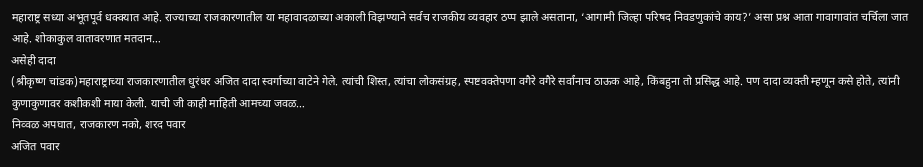महाराष्ट्र सध्या अभूतपूर्व धक्क्यात आहे. राज्याच्या राजकारणातील या महावादळाच्या अकाली विझण्याने सर्वच राजकीय व्यवहार ठप्प झाले असताना, ‘आगामी जिल्हा परिषद निवडणुकांचे काय?’ असा प्रश्न आता गावागावांत चर्चिला जात आहे. शोकाकुल वातावरणात मतदान…
असेही दादा
(श्रीकृष्ण चांडक)महाराष्ट्राच्या राजकारणातील धुरंधर अजित दादा स्वर्गाच्या वाटेने गेले. त्यांची शिस्त, त्यांचा लोकसंग्रह, स्पष्टवक्तेपणा वगैरे वगैरे सर्वांनाच ठाऊक आहे, किंबहुना तो प्रसिद्ध आहे. पण दादा व्यक्ती म्हणून कसे होते, त्यांनी कुणाकुणावर कशीकशी माया केली. याची जी काही माहिती आमच्या जवळ…
निव्वळ अपघात, राजकारण नको, शरद पवार
अजित पवार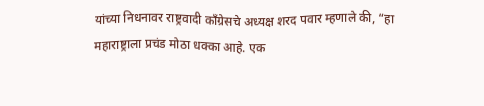यांच्या निधनावर राष्ट्रवादी काँग्रेसचे अध्यक्ष शरद पवार म्हणाले की, “हा महाराष्ट्राला प्रचंड मोठा धक्का आहे. एक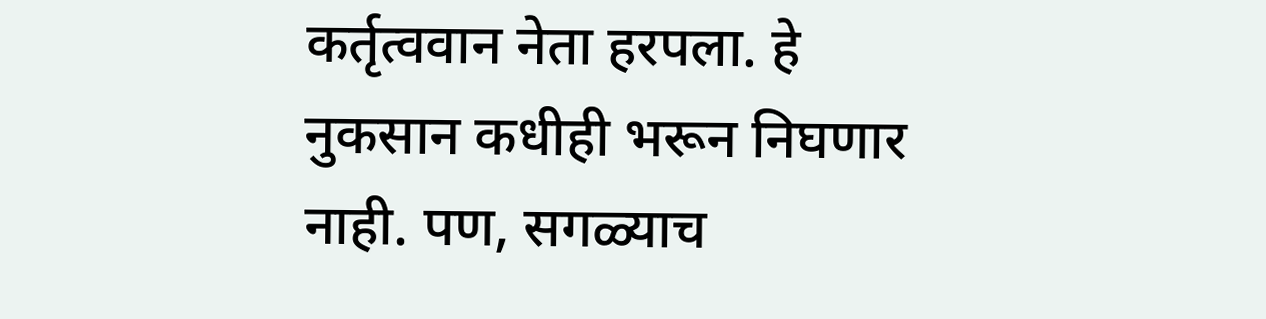कर्तृत्ववान नेता हरपला. हे नुकसान कधीही भरून निघणार नाही. पण, सगळ्याच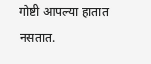गोष्टी आपल्या हातात नसतात.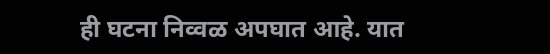ही घटना निव्वळ अपघात आहे. यात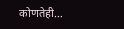कोणतेही…